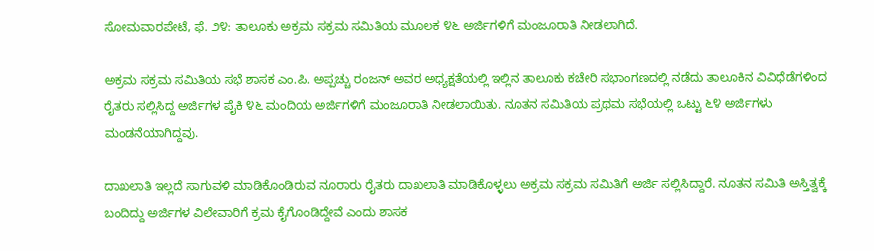ಸೋಮವಾರಪೇಟೆ, ಫೆ. ೨೪: ತಾಲೂಕು ಅಕ್ರಮ ಸಕ್ರಮ ಸಮಿತಿಯ ಮೂಲಕ ೪೬ ಅರ್ಜಿಗಳಿಗೆ ಮಂಜೂರಾತಿ ನೀಡಲಾಗಿದೆ.

ಅಕ್ರಮ ಸಕ್ರಮ ಸಮಿತಿಯ ಸಭೆ ಶಾಸಕ ಎಂ.ಪಿ. ಅಪ್ಪಚ್ಚು ರಂಜನ್ ಅವರ ಅಧ್ಯಕ್ಷತೆಯಲ್ಲಿ ಇಲ್ಲಿನ ತಾಲೂಕು ಕಚೇರಿ ಸಭಾಂಗಣದಲ್ಲಿ ನಡೆದು ತಾಲೂಕಿನ ವಿವಿಧೆಡೆಗಳಿಂದ ರೈತರು ಸಲ್ಲಿಸಿದ್ದ ಅರ್ಜಿಗಳ ಪೈಕಿ ೪೬ ಮಂದಿಯ ಅರ್ಜಿಗಳಿಗೆ ಮಂಜೂರಾತಿ ನೀಡಲಾಯಿತು. ನೂತನ ಸಮಿತಿಯ ಪ್ರಥಮ ಸಭೆಯಲ್ಲಿ ಒಟ್ಟು ೬೪ ಅರ್ಜಿಗಳು ಮಂಡನೆಯಾಗಿದ್ದವು.

ದಾಖಲಾತಿ ಇಲ್ಲದೆ ಸಾಗುವಳಿ ಮಾಡಿಕೊಂಡಿರುವ ನೂರಾರು ರೈತರು ದಾಖಲಾತಿ ಮಾಡಿಕೊಳ್ಳಲು ಅಕ್ರಮ ಸಕ್ರಮ ಸಮಿತಿಗೆ ಅರ್ಜಿ ಸಲ್ಲಿಸಿದ್ದಾರೆ. ನೂತನ ಸಮಿತಿ ಅಸ್ತಿತ್ವಕ್ಕೆ ಬಂದಿದ್ದು ಅರ್ಜಿಗಳ ವಿಲೇವಾರಿಗೆ ಕ್ರಮ ಕೈಗೊಂಡಿದ್ದೇವೆ ಎಂದು ಶಾಸಕ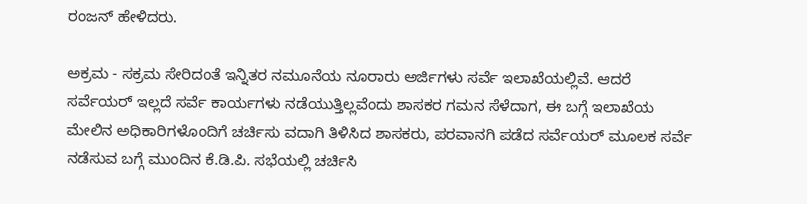ರಂಜನ್ ಹೇಳಿದರು.

ಅಕ್ರಮ - ಸಕ್ರಮ ಸೇರಿದಂತೆ ಇನ್ನಿತರ ನಮೂನೆಯ ನೂರಾರು ಅರ್ಜಿಗಳು ಸರ್ವೆ ಇಲಾಖೆಯಲ್ಲಿವೆ. ಆದರೆ ಸರ್ವೆಯರ್ ಇಲ್ಲದೆ ಸರ್ವೆ ಕಾರ್ಯಗಳು ನಡೆಯುತ್ತಿಲ್ಲವೆಂದು ಶಾಸಕರ ಗಮನ ಸೆಳೆದಾಗ, ಈ ಬಗ್ಗೆ ಇಲಾಖೆಯ ಮೇಲಿನ ಅಧಿಕಾರಿಗಳೊಂದಿಗೆ ಚರ್ಚಿಸು ವದಾಗಿ ತಿಳಿಸಿದ ಶಾಸಕರು, ಪರವಾನಗಿ ಪಡೆದ ಸರ್ವೆಯರ್ ಮೂಲಕ ಸರ್ವೆ ನಡೆಸುವ ಬಗ್ಗೆ ಮುಂದಿನ ಕೆ.ಡಿ.ಪಿ. ಸಭೆಯಲ್ಲಿ ಚರ್ಚಿಸಿ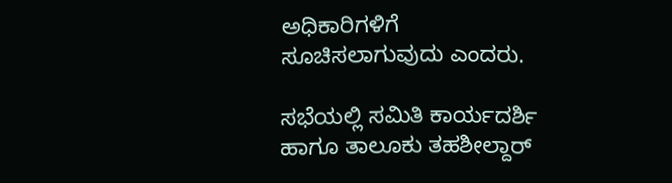ಅಧಿಕಾರಿಗಳಿಗೆ ಸೂಚಿಸಲಾಗುವುದು ಎಂದರು.

ಸಭೆಯಲ್ಲಿ ಸಮಿತಿ ಕಾರ್ಯದರ್ಶಿ ಹಾಗೂ ತಾಲೂಕು ತಹಶೀಲ್ದಾರ್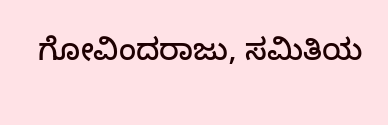ಗೋವಿಂದರಾಜು, ಸಮಿತಿಯ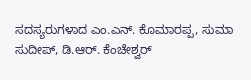ಸದಸ್ಯರುಗಳಾದ ಎಂ.ಎನ್. ಕೊಮಾರಪ್ಪ, ಸುಮಾ ಸುದೀಪ್, ಡಿ.ಆರ್. ಕೆಂಚೇಶ್ವರ್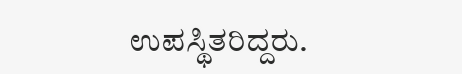ಉಪಸ್ಥಿತರಿದ್ದರು.